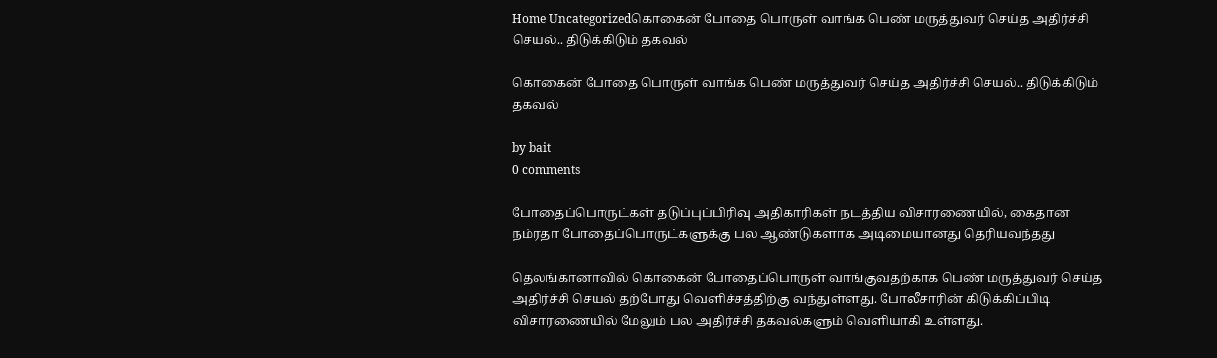Home Uncategorizedகொகைன் போதை பொருள் வாங்க பெண் மருத்துவர் செய்த அதிர்ச்சி செயல்.. திடுக்கிடும் தகவல்

கொகைன் போதை பொருள் வாங்க பெண் மருத்துவர் செய்த அதிர்ச்சி செயல்.. திடுக்கிடும் தகவல்

by bait
0 comments

போதைப்பொருட்கள் தடுப்புப்பிரிவு அதிகாரிகள் நடத்திய விசாரணையில், கைதான நம்ரதா போதைப்பொருட்களுக்கு பல ஆண்டுகளாக அடிமையானது தெரியவந்தது

தெலங்கானாவில் கொகைன் போதைப்பொருள் வாங்குவதற்காக பெண் மருத்துவர் செய்த அதிர்ச்சி செயல் தற்போது வெளிச்சத்திற்கு வந்துள்ளது. போலீசாரின் கிடுக்கிப்பிடி விசாரணையில் மேலும் பல அதிர்ச்சி தகவல்களும் வெளியாகி உள்ளது.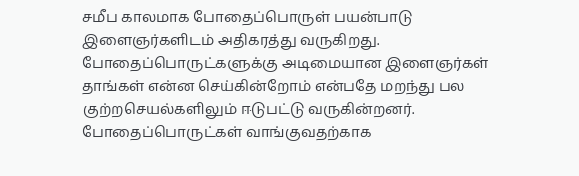சமீப காலமாக போதைப்பொருள் பயன்பாடு இளைஞர்களிடம் அதிகரத்து வருகிறது. போதைப்பொருட்களுக்கு அடிமையான இளைஞர்கள் தாங்கள் என்ன செய்கின்றோம் என்பதே மறந்து பல குற்றசெயல்களிலும் ஈடுபட்டு வருகின்றனர். போதைப்பொருட்கள் வாங்குவதற்காக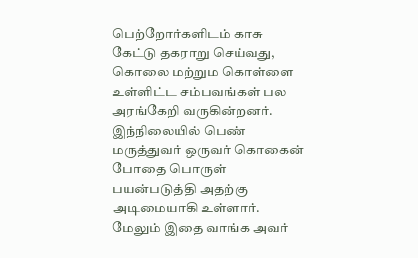பெற்றோர்களிடம் காசு கேட்டு தகராறு செய்வது, கொலை மற்றும கொள்ளை உள்ளிட்ட சம்பவங்கள் பல அரங்கேறி வருகின்றனர். இந்நிலையில் பெண் மருத்துவர் ஒருவர் கொகைன் போதை பொருள் பயன்படுத்தி அதற்கு அடிமையாகி உள்ளார். மேலும் இதை வாங்க அவர்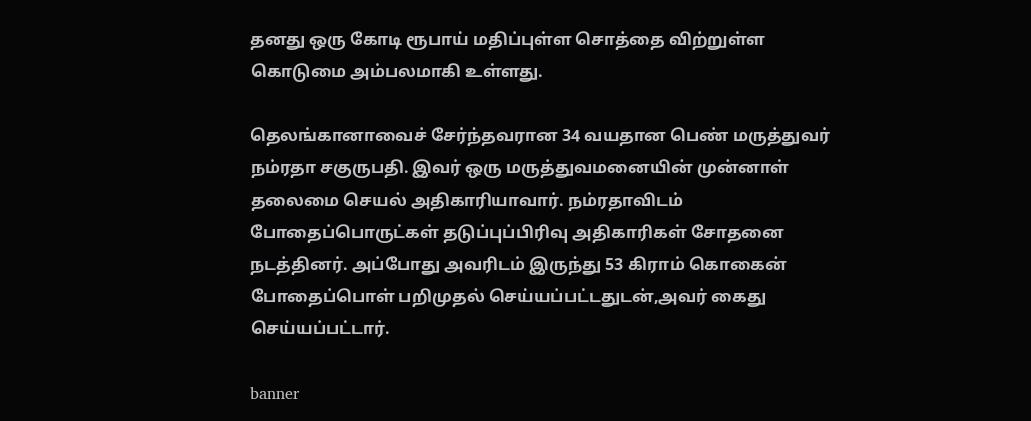தனது ஒரு கோடி ரூபாய் மதிப்புள்ள சொத்தை விற்றுள்ள கொடுமை அம்பலமாகி உள்ளது.

தெலங்கானாவைச் சேர்ந்தவரான 34 வயதான பெண் மருத்துவர் நம்ரதா சகுருபதி. இவர் ஒரு மருத்துவமனையின் முன்னாள் தலைமை செயல் அதிகாரியாவார். நம்ரதாவிடம் போதைப்பொருட்கள் தடுப்புப்பிரிவு அதிகாரிகள் சோதனை நடத்தினர். அப்போது அவரிடம் இருந்து 53 கிராம் கொகைன் போதைப்பொள் பறிமுதல் செய்யப்பட்டதுடன்,அவர் கைது செய்யப்பட்டார்.

banner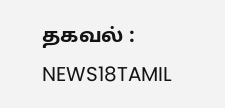தகவல் : NEWS18TAMIL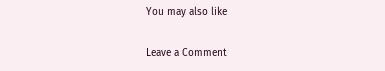You may also like

Leave a Comment